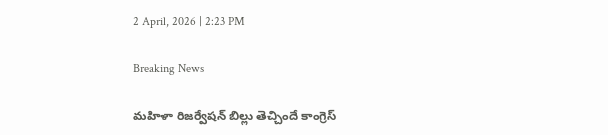2 April, 2026 | 2:23 PM

Breaking News

మహిళా రిజర్వేషన్ బిల్లు తెచ్చిందే కాంగ్రెస్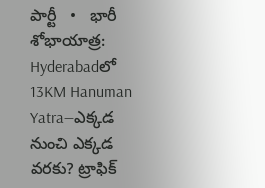పార్టీ   •   భారీ శోభాయాత్ర: Hyderabadలో 13KM Hanuman Yatra—ఎక్కడ నుంచి ఎక్కడ వరకు? ట్రాఫిక్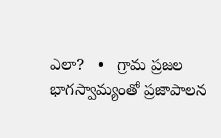ఎలా?   •   గ్రామ ప్రజల భాగస్వామ్యంతో ప్రజాపాలన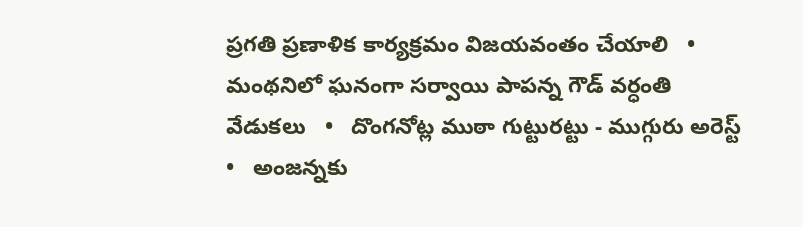ప్రగతి ప్రణాళిక కార్యక్రమం విజయవంతం చేయాలి   •   మంథనిలో ఘనంగా సర్వాయి పాపన్న గౌడ్ వర్ధంతి వేడుకలు   •   దొంగనోట్ల ముఠా గుట్టురట్టు - ముగ్గురు అరెస్ట్   •   అంజన్నకు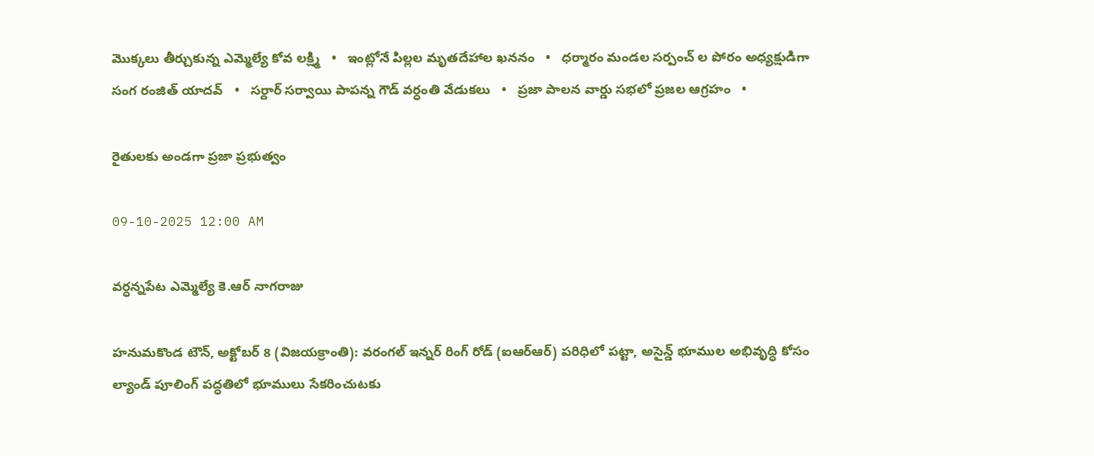మొక్కలు తీర్చుకున్న ఎమ్మెల్యే కోవ లక్ష్మి   •   ఇంట్లోనే పిల్లల మృతదేహాల ఖననం   •   ధర్మారం మండల సర్పంచ్ ల పోరం అధ్యక్షుడిగా సంగ రంజిత్ యాదవ్   •   సర్దార్ సర్వాయి పాపన్న గౌడ్ వర్ధంతి వేడుకలు   •   ప్రజా పాలన వార్డు సభలో ప్రజల ఆగ్రహం   •

రైతులకు అండగా ప్రజా ప్రభుత్వం

09-10-2025 12:00 AM

వర్ధన్నపేట ఎమ్మెల్యే కె.ఆర్ నాగరాజు

హనుమకొండ టౌన్, అక్టోబర్ 8 (విజయక్రాంతి): వరంగల్ ఇన్నర్ రింగ్ రోడ్ (ఐఆర్‌ఆర్) పరిధిలో పట్టా, అసైన్డ్ భూముల అభివృద్ధి కోసం ల్యాండ్ పూలింగ్ పద్ధతిలో భూములు సేకరించుటకు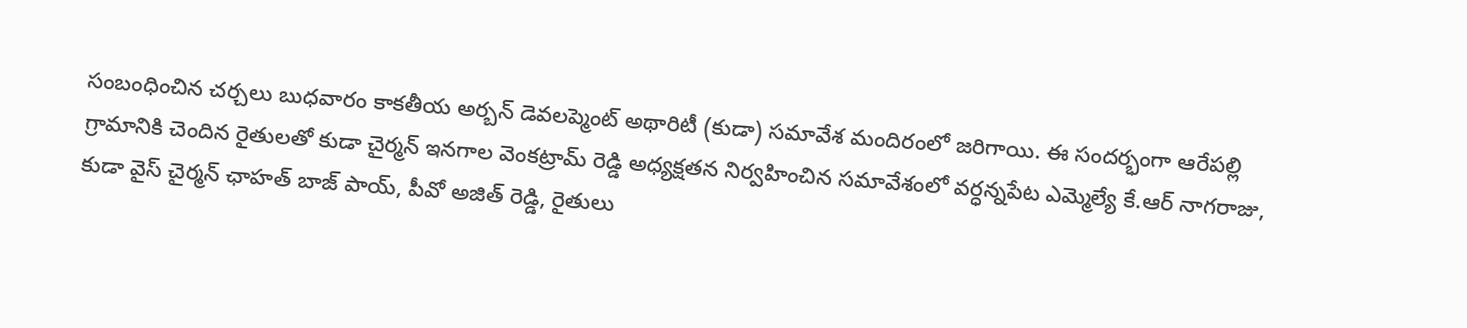సంబంధించిన చర్చలు బుధవారం కాకతీయ అర్బన్ డెవలప్మెంట్ అథారిటీ (కుడా) సమావేశ మందిరంలో జరిగాయి. ఈ సందర్భంగా ఆరేపల్లి గ్రామానికి చెందిన రైతులతో కుడా చైర్మన్ ఇనగాల వెంకట్రామ్ రెడ్డి అధ్యక్షతన నిర్వహించిన సమావేశంలో వర్ధన్నపేట ఎమ్మెల్యే కే.ఆర్ నాగరాజు, కుడా వైస్ చైర్మన్ ఛాహత్ బాజ్ పాయ్, పీవో అజిత్ రెడ్డి, రైతులు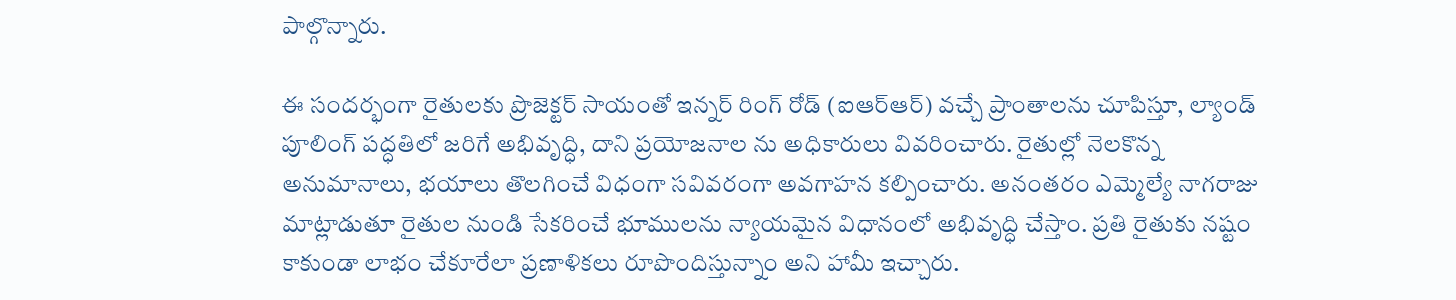పాల్గొన్నారు.

ఈ సందర్భంగా రైతులకు ప్రొజెక్టర్ సాయంతో ఇన్నర్ రింగ్ రోడ్ (ఐఆర్‌ఆర్) వచ్చే ప్రాంతాలను చూపిస్తూ, ల్యాండ్ పూలింగ్ పద్ధతిలో జరిగే అభివృద్ధి, దాని ప్రయోజనాల ను అధికారులు వివరించారు. రైతుల్లో నెలకొన్న అనుమానాలు, భయాలు తొలగించే విధంగా సవివరంగా అవగాహన కల్పించారు. అనంతరం ఎమ్మెల్యే నాగరాజు  మాట్లాడుతూ రైతుల నుండి సేకరించే భూములను న్యాయమైన విధానంలో అభివృద్ధి చేస్తాం. ప్రతి రైతుకు నష్టం కాకుండా లాభం చేకూరేలా ప్రణాళికలు రూపొందిస్తున్నాం అని హామీ ఇచ్చారు.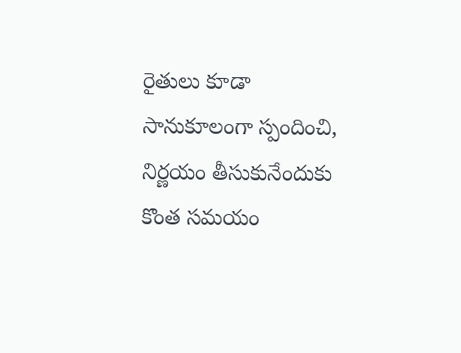రైతులు కూడా సానుకూలంగా స్పందించి, నిర్ణయం తీసుకునేందుకు కొంత సమయం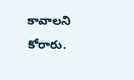కావాలని కోరారు.